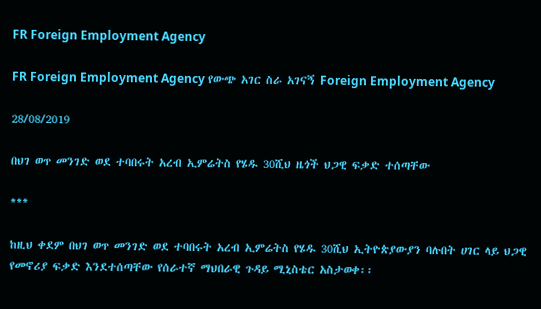FR Foreign Employment Agency

FR Foreign Employment Agency የውጭ አገር ስራ አገናኝ Foreign Employment Agency

28/08/2019

በህገ ወጥ መንገድ ወደ ተባበሩት አረብ ኢምሬትስ የሄዱ 30ሺህ ዜጎች ህጋዊ ፍቃድ ተሰጣቸው

***

ከዚህ ቀደም በህገ ወጥ መንገድ ወደ ተባበሩት አረብ ኢምሬትስ የሄዱ 30ሺህ ኢትዮጵያውያን ባሉበት ሀገር ላይ ህጋዊ የመኖሪያ ፍቃድ እንደተሰጣቸው የሰራተኛ ማህበራዊ ጉዳይ ሚኒስቴር አስታወቀ፡፡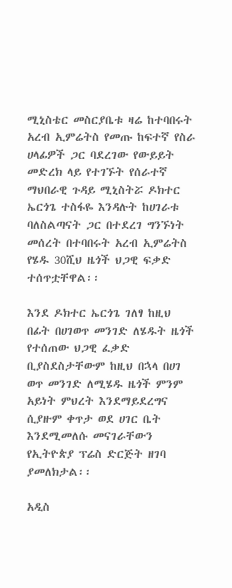ሚኒስቴር መስርያቤቱ ዛሬ ከተባበሩት አረብ ኢምሬትስ የመጡ ከፍተኛ የስራ ሀላፊዎች ጋር ባደረገው የውይይት መድረክ ላይ የተገኙት የሰራተኛ ማህበራዊ ጉዳይ ሚኒስትሯ ዶክተር ኤርጎጌ ተስፋዬ እንዳሉት ከሀገራቱ ባለስልጣናት ጋር በተደረገ ግንኙነት መሰረት በተባበሩት አረብ ኢምሬትስ የሄዱ 30ሺህ ዜጎች ህጋዊ ፍቃድ ተሰጥቷቸዋል፡፡

እንደ ዶክተር ኤርጎጌ ገለፃ ከዚህ በፊት በሀገወጥ መንገድ ለሄዱት ዜጎች የተሰጠው ህጋዊ ፈቃድ ቢያስደስታቸውም ከዚህ በኋላ በሀገ ወጥ መንገድ ለሚሄዱ ዜጎች ምንም አይነት ምህረት እንደማይደረግና ሲያዙም ቀጥታ ወደ ሀገር ቤት እንደሚመለሱ መናገራቸውን የኢትዮጵያ ፕሬስ ድርጅት ዘገባ ያመለክታል፡፡

አዲስ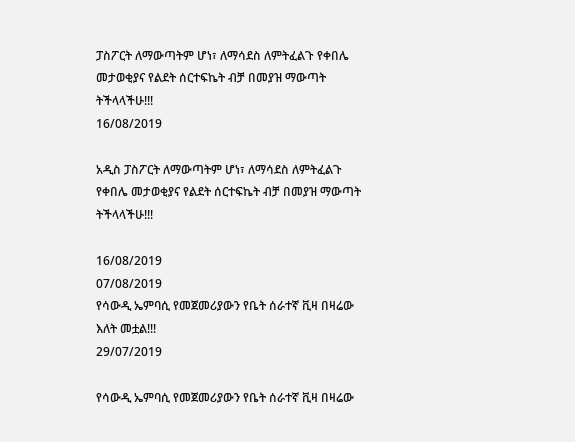ፓስፖርት ለማውጣትም ሆነ፣ ለማሳደስ ለምትፈልጉ የቀበሌ መታወቂያና የልደት ሰርተፍኬት ብቻ በመያዝ ማውጣት ትችላላችሁ!!!
16/08/2019

አዲስ ፓስፖርት ለማውጣትም ሆነ፣ ለማሳደስ ለምትፈልጉ የቀበሌ መታወቂያና የልደት ሰርተፍኬት ብቻ በመያዝ ማውጣት ትችላላችሁ!!!

16/08/2019
07/08/2019
የሳውዲ ኤምባሲ የመጀመሪያውን የቤት ሰራተኛ ቪዛ በዛሬው እለት መቷል!!!
29/07/2019

የሳውዲ ኤምባሲ የመጀመሪያውን የቤት ሰራተኛ ቪዛ በዛሬው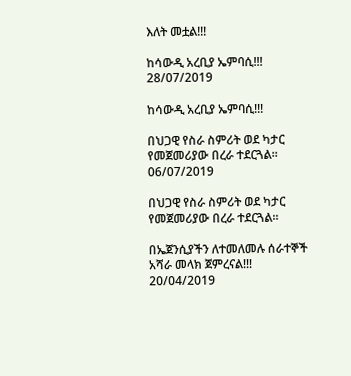እለት መቷል!!!

ከሳውዲ አረቢያ ኤምባሲ!!!
28/07/2019

ከሳውዲ አረቢያ ኤምባሲ!!!

በህጋዊ የስራ ስምሪት ወደ ካታር የመጀመሪያው በረራ ተደርጓል።
06/07/2019

በህጋዊ የስራ ስምሪት ወደ ካታር የመጀመሪያው በረራ ተደርጓል።

በኤጀንሲያችን ለተመለመሉ ሰራተኞች አሻራ መላክ ጀምረናል!!!
20/04/2019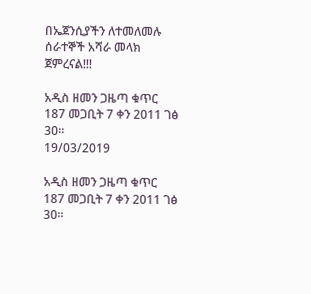በኤጀንሲያችን ለተመለመሉ ሰራተኞች አሻራ መላክ ጀምረናል!!!

አዲስ ዘመን ጋዜጣ ቁጥር 187 መጋቢት 7 ቀን 2011 ገፅ 30።
19/03/2019

አዲስ ዘመን ጋዜጣ ቁጥር 187 መጋቢት 7 ቀን 2011 ገፅ 30።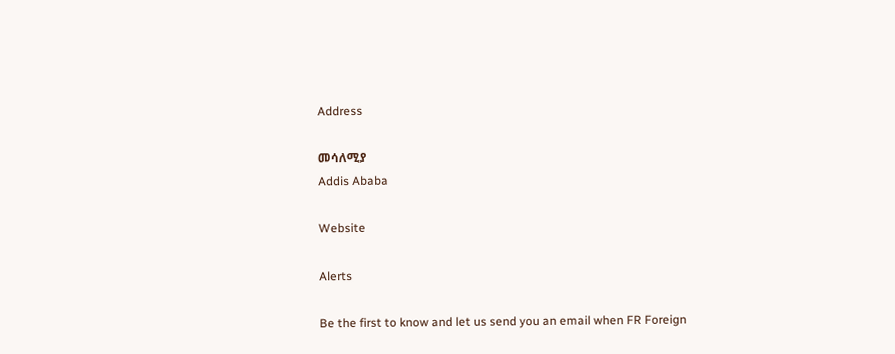Address

መሳለሚያ
Addis Ababa

Website

Alerts

Be the first to know and let us send you an email when FR Foreign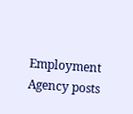Employment Agency posts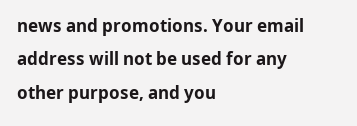news and promotions. Your email address will not be used for any other purpose, and you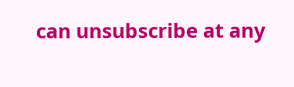can unsubscribe at any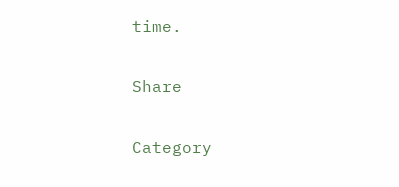time.

Share

Category